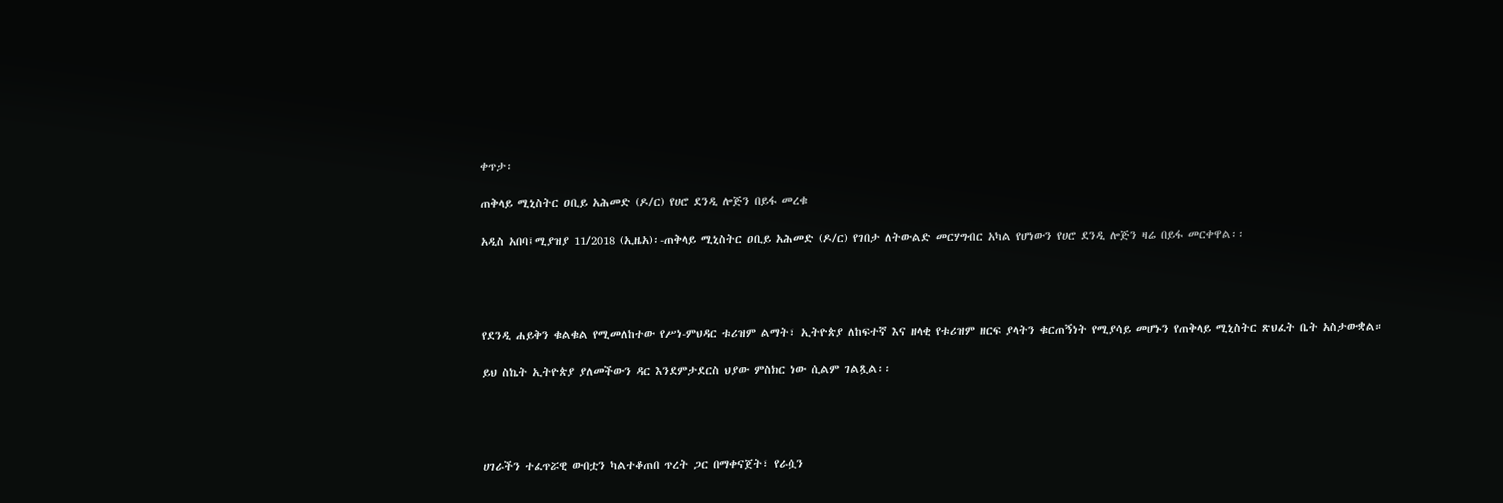ቀጥታ፡

ጠቅላይ ሚኒስትር ዐቢይ አሕመድ (ዶ/ር) የሀሮ ደንዲ ሎጅን በይፋ መረቁ

አዲስ አበባ፤ሚያዝያ 11/2018 (ኢዜአ)፡-ጠቅላይ ሚኒስትር ዐቢይ አሕመድ (ዶ/ር) የገበታ ለትውልድ መርሃግብር አካል የሆነውን የሀሮ ደንዲ ሎጅን ዛሬ በይፋ መርቀዋል፡፡




የደንዲ ሐይቅን ቁልቁል የሚመለከተው የሥነ-ምህዳር ቱሪዝም ልማት፣ ኢትዮጵያ ለከፍተኛ እና ዘላቂ የቱሪዝም ዘርፍ ያላትን ቁርጠኝነት የሚያሳይ መሆኑን የጠቅላይ ሚኒስትር ጽህፈት ቤት አስታውቋል።

ይህ ስኬት ኢትዮጵያ ያለመችውን ዳር እንደምታደርስ ህያው ምስክር ነው ሲልም ገልጿል፡፡




ሀገራችን ተፈጥሯዊ ውበቷን ካልተቆጠበ ጥረት ጋር በማቀናጀት፣ የራሷን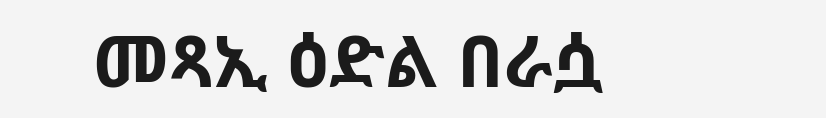መጻኢ ዕድል በራሷ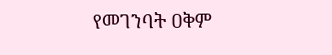የመገንባት ዐቅም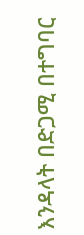እንዳላት በድጋሚ በተግባር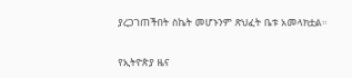ያረጋገጠችበት ስኬት መሆኑንም ጽህፈት ቤቱ አመላክቷል።

የኢትዮጵያ ዜና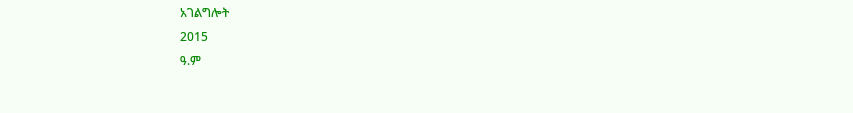አገልግሎት
2015
ዓ.ም